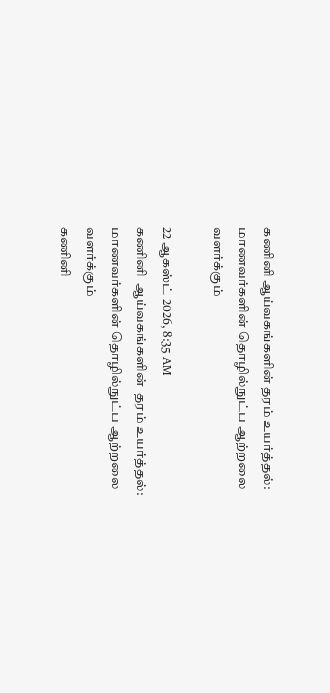கணினி ஆய்வகங்களின் தரம் உயர்த்தல்: மாணவர்களின் தொழில்நுட்ப ஆற்றலை வளர்க்கும்

22 ஆகஸ்ட் 2026, 8:35 AM
கணினி  ஆய்வகங்களின்  தரம் உயர்த்தல்:  மாணவர்களின் தொழில்நுட்ப ஆற்றலை வளர்க்கும்
கணினி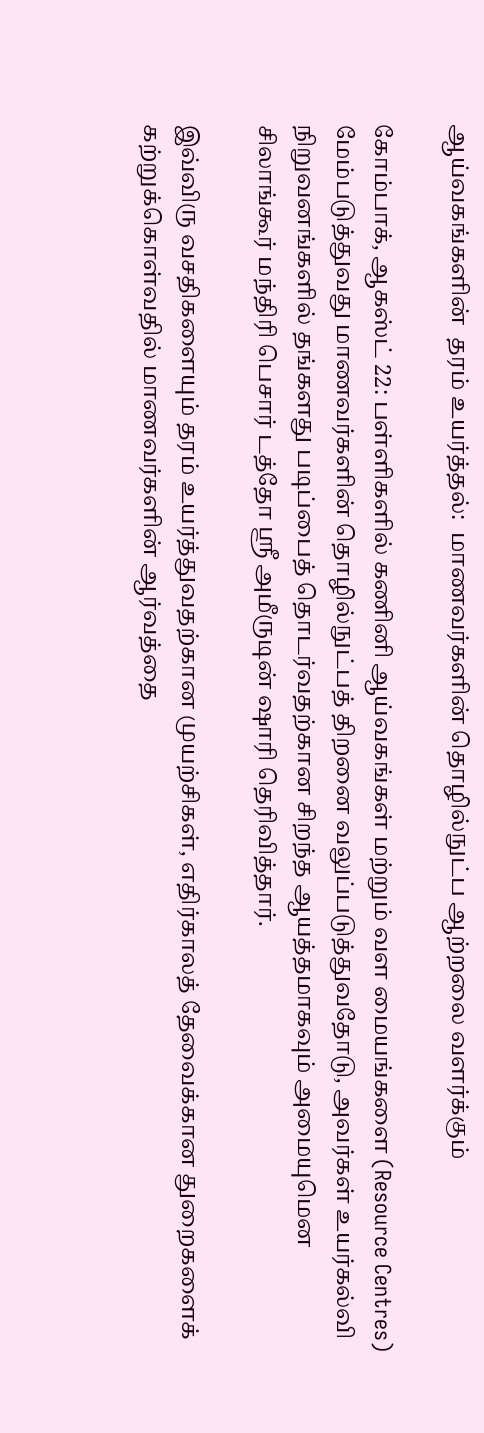ஆய்வகங்களின்  தரம் உயர்த்தல்:  மாணவர்களின் தொழில்நுட்ப ஆற்றலை வளர்க்கும்

கோம்பாக், ஆகஸ்ட் 22: பள்ளிகளில் கணினி ஆய்வகங்கள் மற்றும் வள மையங்களை (Resource Centres) மேம்படுத்துவது மாணவர்களின் தொழில்நுட்பத் திறனை வலுப்படுத்துவதோடு, அவர்கள் உயர்கல்வி நிறுவனங்களில் தங்களது படிப்பைத் தொடர்வதற்கான சிறந்த ஆயத்தமாகவும் அமையுமென சிலாங்கூர் மந்திரி பெசார் டத்தோ ஸ்ரீ அமீருடின் ஷாரி தெரிவித்தார்.

இவ்விரு வசதிகளையும் தரம் உயர்த்துவதற்கான முயற்சிகள், எதிர்காலத் தேவைக்கான துறைகளைக் கற்றுக்கொள்வதில் மாணவர்களின் ஆர்வத்தை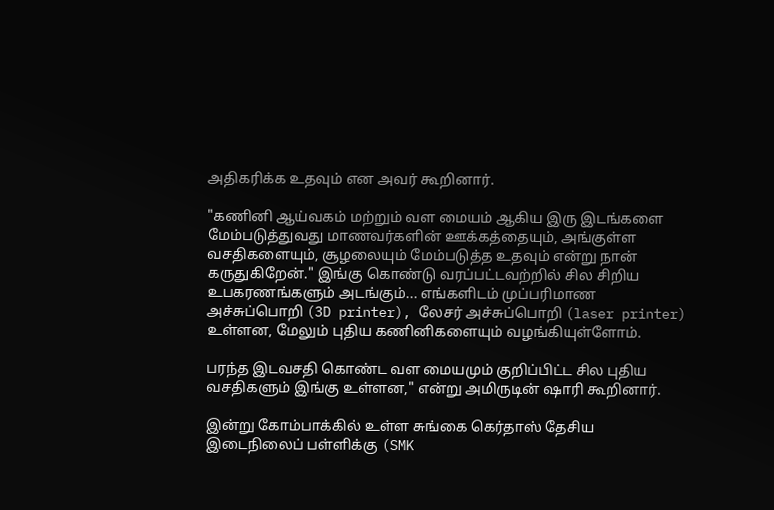அதிகரிக்க உதவும் என அவர் கூறினார்.

"கணினி ஆய்வகம் மற்றும் வள மையம் ஆகிய இரு இடங்களை மேம்படுத்துவது மாணவர்களின் ஊக்கத்தையும், அங்குள்ள வசதிகளையும், சூழலையும் மேம்படுத்த உதவும் என்று நான் கருதுகிறேன்." இங்கு கொண்டு வரப்பட்டவற்றில் சில சிறிய உபகரணங்களும் அடங்கும்... எங்களிடம் முப்பரிமாண அச்சுப்பொறி (3D printer), லேசர் அச்சுப்பொறி (laser printer) உள்ளன, மேலும் புதிய கணினிகளையும் வழங்கியுள்ளோம்.

பரந்த இடவசதி கொண்ட வள மையமும் குறிப்பிட்ட சில புதிய வசதிகளும் இங்கு உள்ளன," என்று அமிருடின் ஷாரி கூறினார்.

இன்று கோம்பாக்கில் உள்ள சுங்கை கெர்தாஸ் தேசிய இடைநிலைப் பள்ளிக்கு (SMK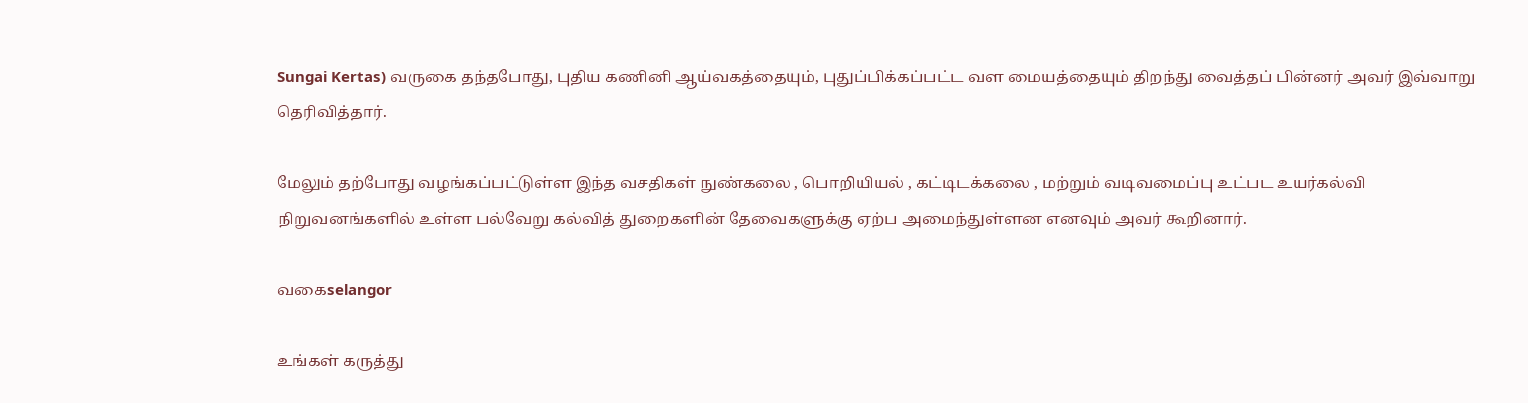Sungai Kertas) வருகை தந்தபோது, புதிய கணினி ஆய்வகத்தையும், புதுப்பிக்கப்பட்ட வள மையத்தையும் திறந்து வைத்தப் பின்னர் அவர் இவ்வாறு தெரிவித்தார்.

மேலும் தற்போது வழங்கப்பட்டுள்ள இந்த வசதிகள் நுண்கலை , பொறியியல் , கட்டிடக்கலை , மற்றும் வடிவமைப்பு உட்பட உயர்கல்வி நிறுவனங்களில் உள்ள பல்வேறு கல்வித் துறைகளின் தேவைகளுக்கு ஏற்ப அமைந்துள்ளன எனவும் அவர் கூறினார்.

வகைselangor

உங்கள் கருத்து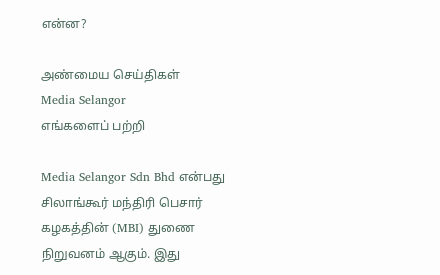என்ன?

அண்மைய செய்திகள்
Media Selangor
எங்களைப் பற்றி

Media Selangor Sdn Bhd என்பது சிலாங்கூர் மந்திரி பெசார் கழகத்தின் (MBI) துணை நிறுவனம் ஆகும். இது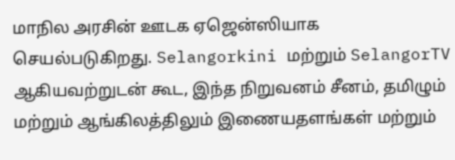மாநில அரசின் ஊடக ஏஜென்ஸியாக செயல்படுகிறது. Selangorkini மற்றும் SelangorTV ஆகியவற்றுடன் கூட, இந்த நிறுவனம் சீனம், தமிழும் மற்றும் ஆங்கிலத்திலும் இணையதளங்கள் மற்றும்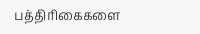பத்திரிகைகளை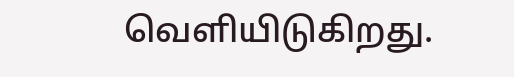வெளியிடுகிறது.